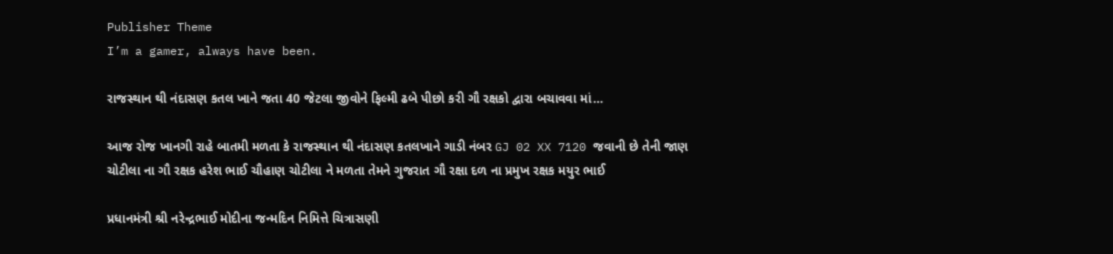Publisher Theme
I’m a gamer, always have been.

રાજસ્થાન થી નંદાસણ કતલ ખાને જતા 40 જેટલા જીવોને ફિલ્મી ઢબે પીછો કરી ગૌ રક્ષકો દ્વારા બચાવવા માં…

આજ રોજ ખાનગી રાહે બાતમી મળતા કે રાજસ્થાન થી નંદાસણ કતલખાને ગાડી નંબર GJ 02 XX 7120 જવાની છે તેની જાણ ચોટીલા ના ગૌ રક્ષક હરેશ ભાઈ ચૌહાણ ચોટીલા ને મળતા તેમને ગુજરાત ગૌ રક્ષા દળ ના પ્રમુખ રક્ષક મયુર ભાઈ

પ્રધાનમંત્રી શ્રી નરેન્દ્રભાઈ મોદીના જન્મદિન નિમિત્તે ચિત્રાસણી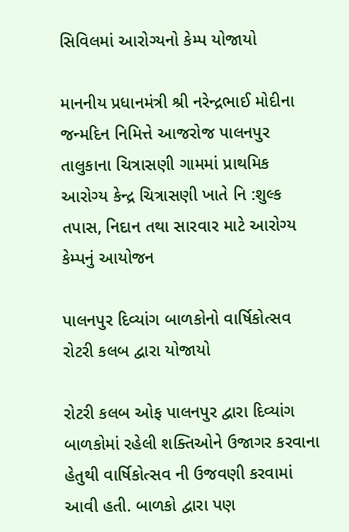સિવિલમાં આરોગ્યનો કેમ્પ યોજાયો

માનનીય પ્રધાનમંત્રી શ્રી નરેન્દ્રભાઈ મોદીના જન્મદિન નિમિત્તે આજરોજ પાલનપુર તાલુકાના ચિત્રાસણી ગામમાં પ્રાથમિક આરોગ્ય કેન્દ્ર ચિત્રાસણી ખાતે નિ :શુલ્ક તપાસ, નિદાન તથા સારવાર માટે આરોગ્ય કેમ્પનું આયોજન

પાલનપુર દિવ્યાંગ બાળકોનો વાર્ષિકોત્સવ રોટરી કલબ દ્વારા યોજાયો

રોટરી કલબ ઓફ પાલનપુર દ્વારા દિવ્યાંગ બાળકોમાં રહેલી શક્તિઓને ઉજાગર કરવાના હેતુથી વાર્ષિકોત્સવ ની ઉજવણી કરવામાં આવી હતી. બાળકો દ્વારા પણ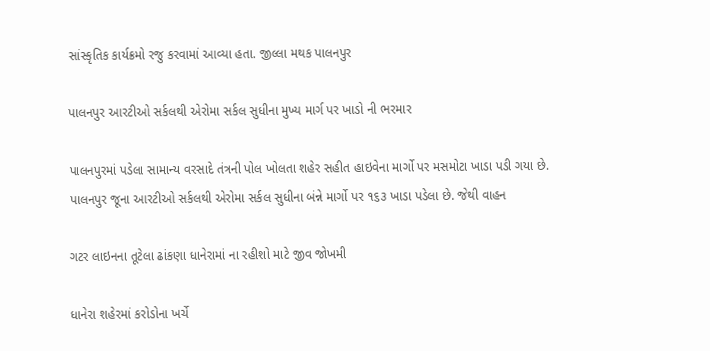સાંસ્કૃતિક કાર્યક્રમો રજુ કરવામાં આવ્યા હતા. જીલ્લા મથક પાલનપુર

પાલનપુર આરટીઓ સર્કલથી એરોમા સર્કલ સુધીના મુખ્ય માર્ગ પર ખાડો ની ભરમાર

પાલનપુરમાં પડેલા સામાન્ય વરસાદે તંત્રની પોલ ખોલતા શહેર સહીત હાઇવેના માર્ગો પર મસમોટા ખાડા પડી ગયા છે. પાલનપુર જૂના આરટીઓ સર્કલથી એરોમા સર્કલ સુધીના બંન્ને માર્ગો પર ૧૬૩ ખાડા પડેલા છે. જેથી વાહન

ગટર લાઇનના તૂટેલા ઢાંકણા ધાનેરામાં ના રહીશો માટે જીવ જોખમી

ધાનેરા શહેરમાં કરોડોના ખર્ચે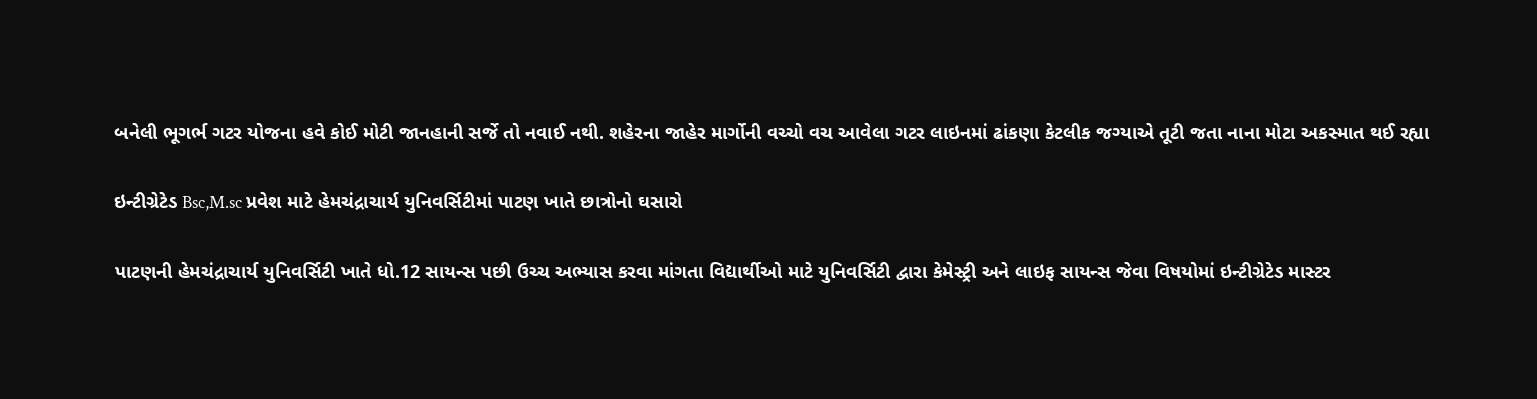બનેલી ભૂગર્ભ ગટર યોજના હવે કોઈ મોટી જાનહાની સર્જે તો નવાઈ નથી. શહેરના જાહેર માર્ગોની વચ્ચો વચ આવેલા ગટર લાઇનમાં ઢાંકણા કેટલીક જગ્યાએ તૂટી જતા નાના મોટા અકસ્માત થઈ રહ્યા

ઇન્ટીગ્રેટેડ Bsc,M.sc પ્રવેશ માટે હેમચંદ્રાચાર્ય યુનિવર્સિટીમાં પાટણ ખાતે છાત્રોનો ઘસારો

પાટણની હેમચંદ્રાચાર્ય યુનિવર્સિટી ખાતે ધો.12 સાયન્સ પછી ઉચ્ચ અભ્યાસ કરવા માંગતા વિદ્યાર્થીઓ માટે યુનિવર્સિટી દ્વારા કેમેસ્ટ્રી અને લાઇફ સાયન્સ જેવા વિષયોમાં ઇન્ટીગ્રેટેડ માસ્ટર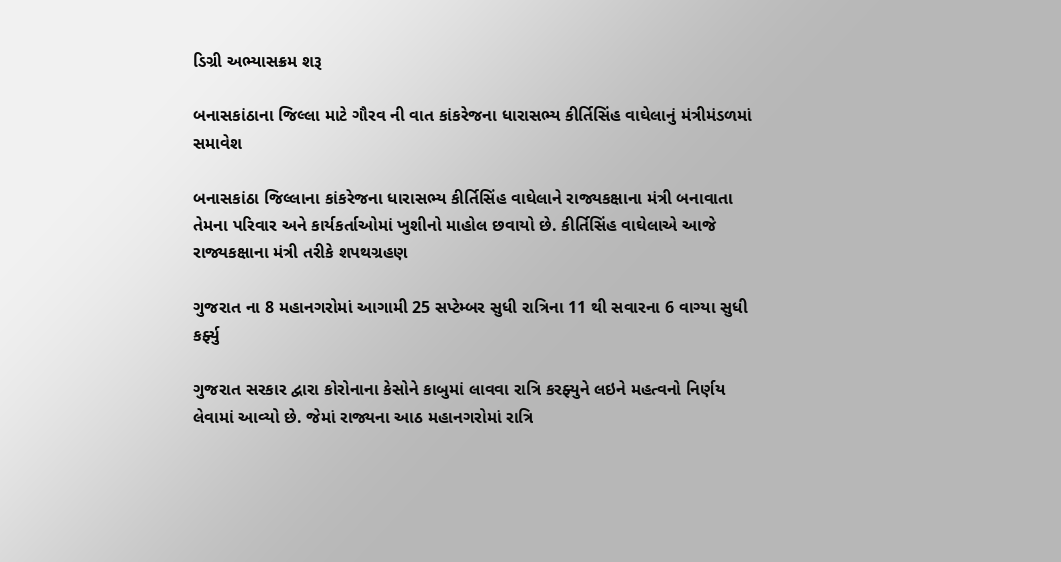ડિગ્રી અભ્યાસક્રમ શરૂ

બનાસકાંઠાના જિલ્લા માટે ગૌરવ ની વાત કાંકરેજના ધારાસભ્ય કીર્તિસિંહ વાઘેલાનું મંત્રીમંડળમાં સમાવેશ

બનાસકાંઠા જિલ્લાના કાંકરેજના ધારાસભ્ય કીર્તિસિંહ વાઘેલાને રાજ્યકક્ષાના મંત્રી બનાવાતા તેમના પરિવાર અને કાર્યકર્તાઓમાં ખુશીનો માહોલ છવાયો છે. કીર્તિસિંહ વાઘેલાએ આજે રાજ્યકક્ષાના મંત્રી તરીકે શપથગ્રહણ

ગુજરાત ના 8 મહાનગરોમાં આગામી 25 સપ્ટેમ્બર સુધી રાત્રિના 11 થી સવારના 6 વાગ્યા સુધી કર્ફ્યુ

ગુજરાત સરકાર દ્વારા કોરોનાના કેસોને કાબુમાં લાવવા રાત્રિ કરફ્યુને લઇને મહત્વનો નિર્ણય લેવામાં આવ્યો છે. જેમાં રાજ્યના આઠ મહાનગરોમાં રાત્રિ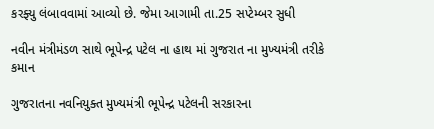કરફ્યુ લંબાવવામાં આવ્યો છે. જેમા આગામી તા.25 સપ્ટેમ્બર સુધી

નવીન મંત્રીમંડળ સાથે ભૂપેન્દ્ર પટેલ ના હાથ માં ગુજરાત ના મુખ્યમંત્રી તરીકે કમાન

ગુજરાતના નવનિયુક્ત મુખ્યમંત્રી ભૂપેન્દ્ર પટેલની સરકારના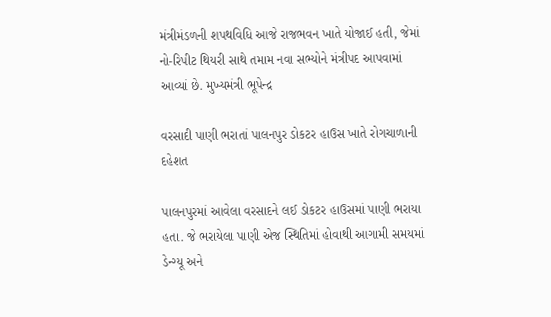મંત્રીમંડળની શપથવિધિ આજે રાજભવન ખાતે યોજાઈ હતી, જેમાં નો-રિપીટ થિયરી સાથે તમામ નવા સભ્યોને મંત્રીપદ આપવામાં આવ્યાં છે. મુખ્યમંત્રી ભૂપેન્દ્ર

વરસાદી પાણી ભરાતાં પાલનપુર ડોકટર હાઉસ ખાતે રોગચાળાની દહેશત

પાલનપુરમાં આવેલા વરસાદને લઈ ડોકટર હાઉસમાં પાણી ભરાયા હતા. જે ભરાયેલા પાણી એજ સ્થિતિમાં હોવાથી આગામી સમયમાં ડેન્ગ્યૂ અને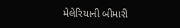મેલેરિયાની બીમારી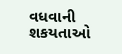વધવાની શકયતાઓ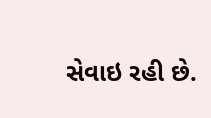સેવાઇ રહી છે.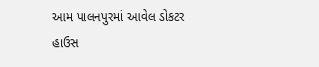આમ પાલનપુરમાં આવેલ ડોકટર હાઉસ